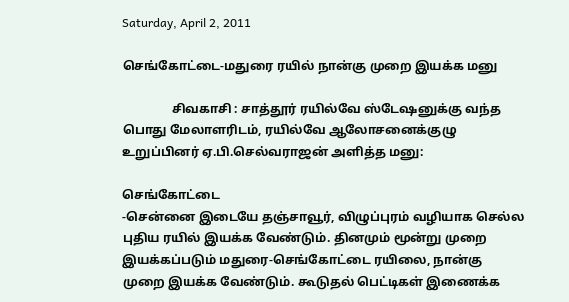Saturday, April 2, 2011

செங்கோட்டை-மதுரை ரயில் நான்கு முறை இயக்க மனு

                சிவகாசி : சாத்தூர் ரயில்வே ஸ்டேஷனுக்கு வந்த பொது மேலாளரிடம், ரயில்வே ஆலோசனைக்குழு உறுப்பினர் ஏ.பி.செல்வராஜன் அளித்த மனு:

செங்கோட்டை
-சென்னை இடையே தஞ்சாவூர், விழுப்புரம் வழியாக செல்ல புதிய ரயில் இயக்க வேண்டும். தினமும் மூன்று முறை இயக்கப்படும் மதுரை-செங்கோட்டை ரயிலை, நான்கு முறை இயக்க வேண்டும். கூடுதல் பெட்டிகள் இணைக்க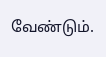வேண்டும்.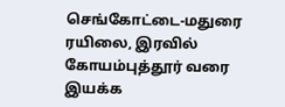செங்கோட்டை-மதுரை ரயிலை, இரவில் கோயம்புத்தூர் வரை இயக்க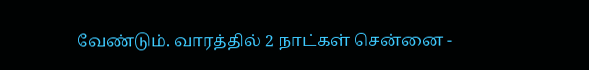வேண்டும். வாரத்தில் 2 நாட்கள் சென்னை -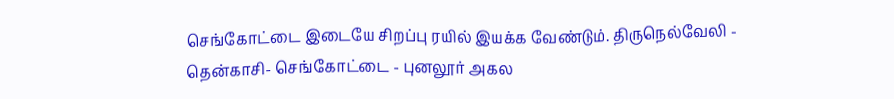செங்கோட்டை இடையே சிறப்பு ரயில் இயக்க வேண்டும். திருநெல்வேலி - தென்காசி- செங்கோட்டை - புனலூர் அகல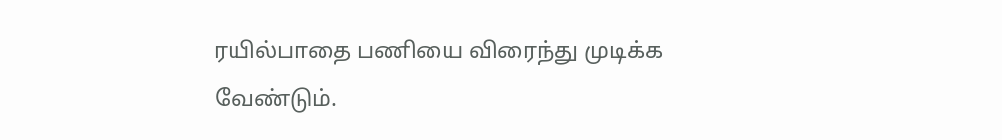ரயில்பாதை பணியை விரைந்து முடிக்க வேண்டும்.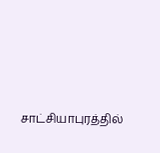சாட்சியாபுரத்தில்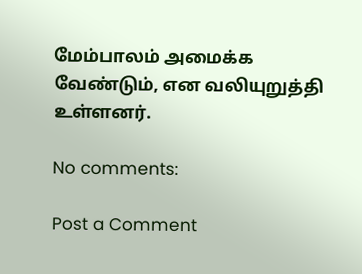மேம்பாலம் அமைக்க வேண்டும், என வலியுறுத்தி உள்ளனர்.

No comments:

Post a Comment